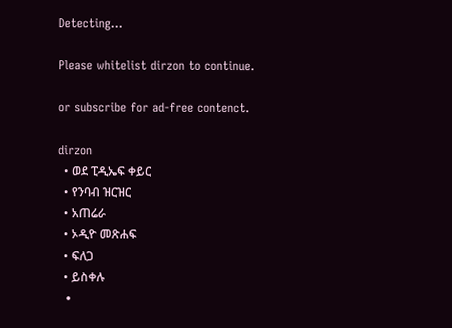Detecting...

Please whitelist dirzon to continue.

or subscribe for ad-free contenct.

dirzon
  • ወደ ፒዲኤፍ ቀይር
  • የንባብ ዝርዝር
  • አጠሬራ
  • ኦዲዮ መጽሐፍ
  • ፍለጋ
  • ይስቀሉ
  •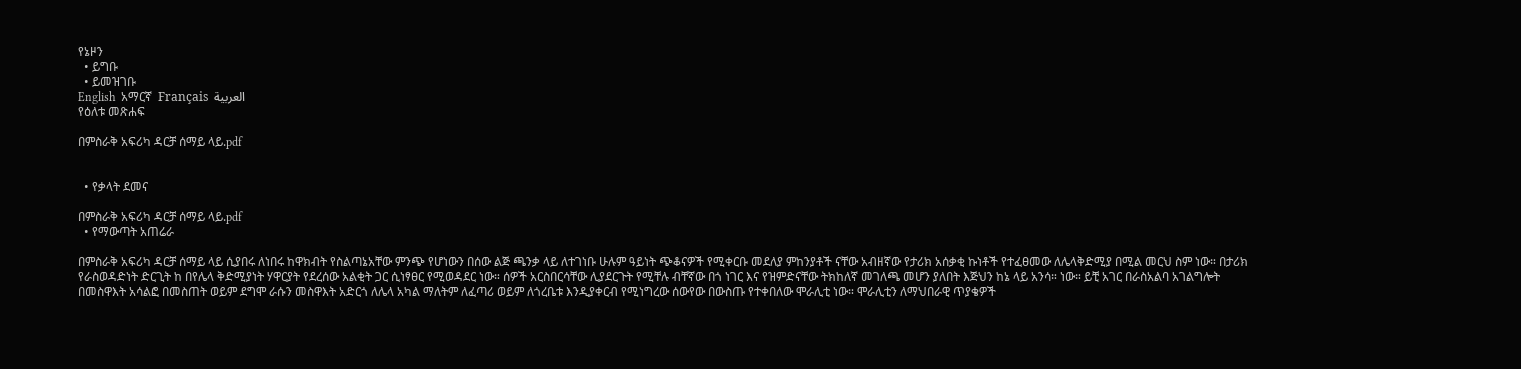የኔዞን
  • ይግቡ
  • ይመዝገቡ
English  አማርኛ  Français  العربية
የዕለቱ መጽሐፍ

በምስራቅ አፍሪካ ዳርቻ ሰማይ ላይ.pdf


  • የቃላት ደመና

በምስራቅ አፍሪካ ዳርቻ ሰማይ ላይ.pdf
  • የማውጣት አጠሬራ

በምስራቅ አፍሪካ ዳርቻ ሰማይ ላይ ሲያበሩ ለነበሩ ከዋክብት የስልጣኔአቸው ምንጭ የሆነውን በሰው ልጅ ጫንቃ ላይ ለተገነቡ ሁሉም ዓይነት ጭቆናዎች የሚቀርቡ መደለያ ምከንያቶች ናቸው አብዘኛው የታሪክ አሰቃቂ ኩነቶች የተፈፀመው ለሌላቅድሚያ በሚል መርህ ስም ነው። በታሪክ የራስወዳድነት ድርጊት ከ በየሌላ ቅድሚያነት ሃዋርያት የደረሰው አልቂት ጋር ሲነፃፀር የሚወዳደር ነው። ሰዎች አርስበርሳቸው ሊያደርጉት የሚቸሉ ብቸኛው በጎ ነገር እና የዝምድናቸው ትክከለኛ መገለጫ መሆን ያለበት እጅህን ከኔ ላይ አንሳ። ነው። ይቺ አገር በራስአልባ አገልግሎት በመስዋእት አሳልፎ በመስጠት ወይም ደግሞ ራሱን መስዋእት አድርጎ ለሌላ አካል ማለትም ለፈጣሪ ወይም ለጎረቤቱ እንዲያቀርብ የሚነግረው ሰውየው በውስጡ የተቀበለው ሞራሊቲ ነው። ሞራሊቲን ለማህበራዊ ጥያቄዎች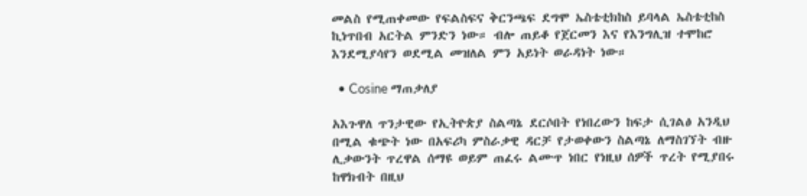መልስ የሚጠቀመው የፍልስፍና ቅርንጫፍ ደግሞ ኤስቴቲክከስ ይባላል ኤስቴቲከስ ኪነጥበብ አርትል ምንድን ነው። ብሎ ጠይቆ የጀርመን እና የእንግሊዝ ተሞከሮ እንደሚያሳየን ወደሚል መዝለል ምን አይነት ወራዳነት ነው።

  • Cosine ማጠቃለያ

አእጉዋለ ጥንታዊው የኢትዮጵያ ስልጣኔ ደርሶበት የነበረውን ከፍታ ሲገልፅ አንዲህ በሚል ቁጭት ነው በአፍሪካ ምስራቃዊ ዳርቻ የታወቀውን ስልጣኔ ለማስገኘት ብዙ ሊቃውንት ጥረዋል ሰማዩ ወይም ጠፈሩ ልሙጥ ነበር የነዚህ ሰዎች ጥረት የሚያበሩ ከዋክብት በዚህ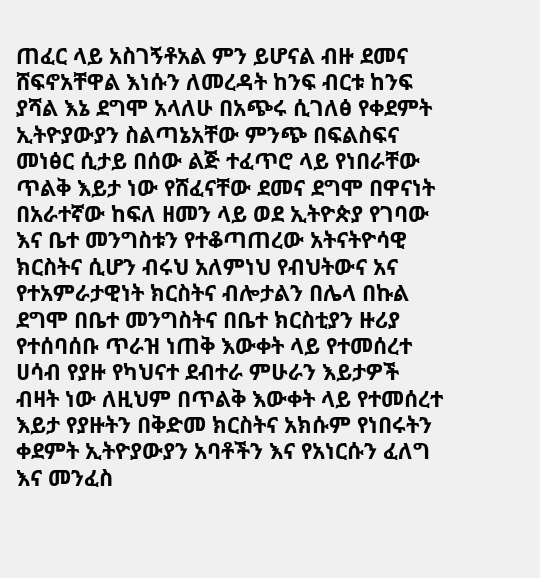ጠፈር ላይ አስገኝቶአል ምን ይሆናል ብዙ ደመና ሸፍኖአቸዋል እነሱን ለመረዳት ከንፍ ብርቱ ከንፍ ያሻል እኔ ደግሞ አላለሁ በአጭሩ ሲገለፅ የቀደምት ኢትዮያውያን ስልጣኔአቸው ምንጭ በፍልስፍና መነፅር ሲታይ በሰው ልጅ ተፈጥሮ ላይ የነበራቸው ጥልቅ እይታ ነው የሸፈናቸው ደመና ደግሞ በዋናነት በአራተኛው ከፍለ ዘመን ላይ ወደ ኢትዮጵያ የገባው እና ቤተ መንግስቱን የተቆጣጠረው አትናትዮሳዊ ክርስትና ሲሆን ብሩህ አለምነህ የብህትውና አና የተአምራታዊነት ክርስትና ብሎታልን በሌላ በኩል ደግሞ በቤተ መንግስትና በቤተ ክርስቲያን ዙሪያ የተሰባሰቡ ጥራዝ ነጠቅ እውቀት ላይ የተመሰረተ ሀሳብ የያዙ የካህናተ ደብተራ ምሁራን እይታዎች ብዛት ነው ለዚህም በጥልቅ እውቀት ላይ የተመሰረተ እይታ የያዙትን በቅድመ ክርስትና አክሱም የነበሩትን ቀደምት ኢትዮያውያን አባቶችን እና የአነርሱን ፈለግ እና መንፈስ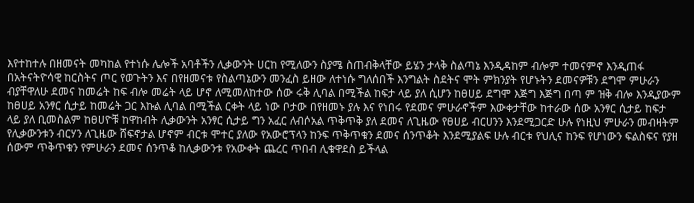እየተከተሉ በዘመናት መካከል የተነሱ ሌሎች አባቶችን ሊቃውንት ሀርከ የሚለውን ስያሜ ስጠብቅላቸው ይሄን ታላቅ ስልጣኔ እንዲዳከም ብሎም ተመናምኖ እንዲጠፋ በአትናትዮሳዊ ከርስትና ጦር የወጉትን እና በየዘመናቱ የስልጣኔውን መንፈስ ይዘው ለተነሱ ግለሰበች እንግልት ስደትና ሞት ምክንያት የሆኑትን ደመናዎቹን ደግሞ ምሁራን ብያቸዋለሁ ደመና ከመሬት ከፍ ብሎ መሬት ላይ ሆኖ ለሚመለከተው ሰው ሩቅ ሊባል በሚችል ከፍታ ላይ ያለ ሲሆን ከፀሀይ ደግሞ እጅግ እጅግ በጣ ም ዝቅ ብሎ እንዲያውም ከፀሀይ አንፃር ሲታይ ከመሬት ጋር እኩል ሊባል በሚችል ርቀት ላይ ነው ቦታው በየዘመኑ ያሉ እና የነበሩ የደመና ምሁራኖችም እውቀታቸው ከተራው ሰው አንፃር ሲታይ ከፍታ ላይ ያለ ቢመስልም ከፀሀዮቹ ከዋከብት ሊቃውንት አንፃር ሲታይ ግን አፈር ለብሶአል ጥቅጥቅ ያለ ደመና ለጊዜው የፀሀይ ብርሀንን እንደሚጋርድ ሁሉ የነዚህ ምሁራን መብዛትም የሊቃውንቱን ብርሃን ለጊዜው ሸፍኖታል ሆኖም ብርቱ ሞተር ያለው የአውሮፕላን ከንፍ ጥቅጥቁን ደመና ሰንጥቆት እንደሚያልፍ ሁሉ ብርቱ የህሊና ከንፍ የሆነውን ፍልስፍና የያዘ ሰውም ጥቅጥቁን የምሁራን ደመና ሰንጥቆ ከሊቃውንቱ የአውቀት ጨረር ጥበብ ሊቁዋደስ ይችላል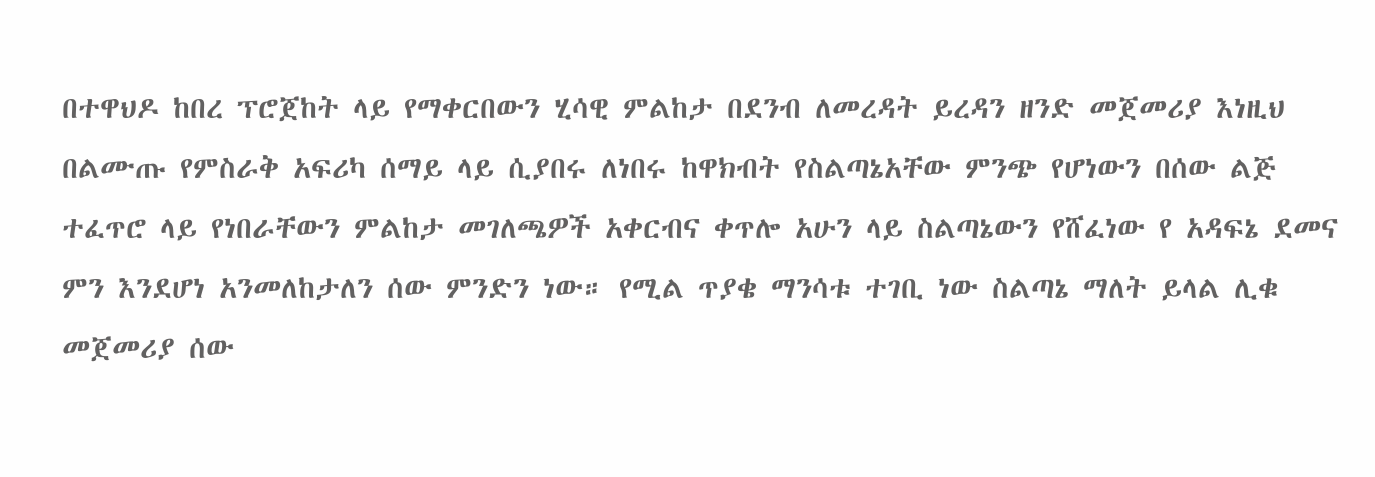በተዋህዶ ከበረ ፕሮጀከት ላይ የማቀርበውን ሂሳዊ ምልከታ በደንብ ለመረዳት ይረዳን ዘንድ መጀመሪያ እነዚህ በልሙጡ የምስራቅ አፍሪካ ሰማይ ላይ ሲያበሩ ለነበሩ ከዋክብት የስልጣኔአቸው ምንጭ የሆነውን በሰው ልጅ ተፈጥሮ ላይ የነበራቸውን ምልከታ መገለጫዎች አቀርብና ቀጥሎ አሁን ላይ ስልጣኔውን የሸፈነው የ አዳፍኔ ደመና ምን እንደሆነ አንመለከታለን ሰው ምንድን ነው። የሚል ጥያቄ ማንሳቱ ተገቢ ነው ስልጣኔ ማለት ይላል ሊቁ መጀመሪያ ሰው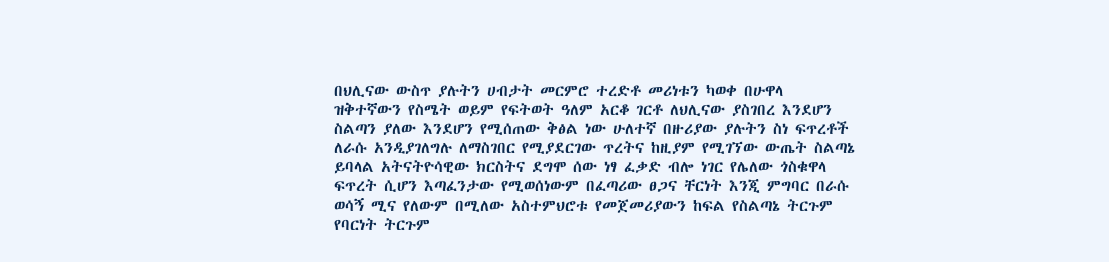በህሊናው ውስጥ ያሉትን ሀብታት መርምሮ ተረድቶ መሪነቱን ካወቀ በሁዋላ ዝቅተኛውን የስሜት ወይም የፍትወት ዓለም አርቆ ገርቶ ለህሊናው ያስገበረ እንደሆን ስልጣን ያለው እንደሆን የሚሰጠው ቅፅል ነው ሁለተኛ በዙሪያው ያሉትን ስነ ፍጥረቶች ለራሱ አንዲያገለግሉ ለማስገበር የሚያደርገው ጥረትና ከዚያም የሚገኘው ውጤት ስልጣኔ ይባላል አትናትዮሳዊው ክርስትና ደግሞ ሰው ነፃ ፈቃድ ብሎ ነገር የሌለው ጎስቁዋላ ፍጥረት ሲሆን እጣፈንታው የሚወሰነውም በፈጣሪው ፀጋና ቸርነት እንጂ ምግባር በራሱ ወሳኝ ሚና የለውም በሚለው አስተምህሮቱ የመጀመሪያውን ከፍል የስልጣኔ ትርጉም የባርነት ትርጉም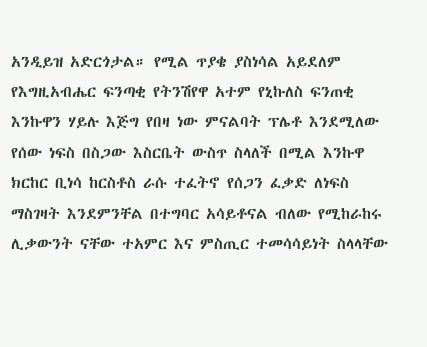አንዲይዝ አድርጎታል። የሚል ጥያቄ ያስነሳል አይደለም የእግዚአብሔር ፍንጣቂ የትንሽየዋ አተም የኒኩለስ ፍንጠቂ እንኩዋን ሃይሉ እጅግ የበዛ ነው ምናልባት ፕሌቶ እንደሚለው የሰው ነፍስ በስጋው እስርቤት ውስጥ ስላለች በሚል እንኩዋ ክርከር ቢነሳ ከርስቶስ ራሱ ተፈትኖ የሰጋን ፈቃድ ለነፍስ ማስገዛት እንደምንቸል በተግባር አሳይቶናል ብለው የሚከራከሩ ሊቃውንት ናቸው ተአምር እና ምስጢር ተመሳሳይነት ስላላቸው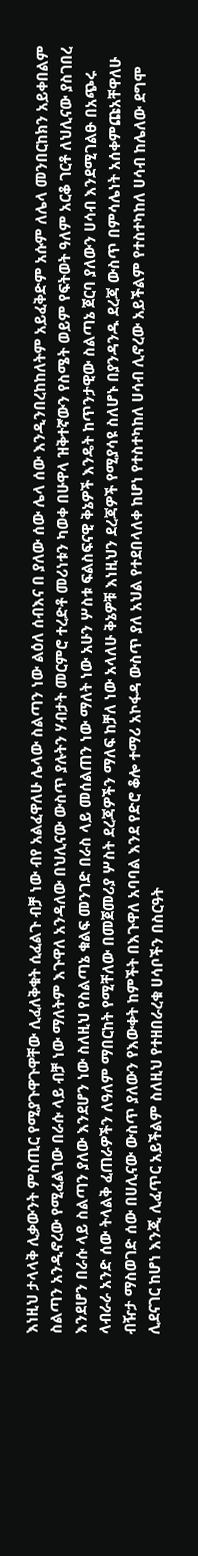እነዚህ ታላላቅ ሊቃውንት ምስጢር የሚያጉዋጉዋቸው ሊፈለቅቁት ሲፈልጉ ብቻ ነው ብየ አልፈዋለሁ ሌላው ስልጣን ነው ልዕለ ሰብእና በ ያለው ሰው ሌላ ሰው እንዲንበረከከለትም አይፈቅድም አሱም ለሌላ መንበርከክን አይቀበልም ስልጣን አንዲኖረው የሚፈልገው በራሱ ላይ ብቻ ነው ማለትም እጉዋለ አንዳለው በህሊናው ውስጥ ያሉትን ሃብታት መርምሮ ተረድቶ መሪነቱን ካወቀ በሁዋላ ዝቅተኛውን የስሜት ወይም የፍትወት ዓለም አርቆ ገርቶ ለህሊናው ያስገበረ እንደሆን በራሱ ላይ ስልጣን ያለው እንደሆን ነው ስለዚህ የስልጣኔ ቁልፍ መንገድ በራስ ላይ መሰልጠን ነው ማለት ነው አሁን ሦስቱ ፍልስፍናዊ ቅኔዎች እንዴት ከጥንታዊው ስልጣኔ ጀርባ ያለውን ሀሳብ እንደሚገልፁ በአጭሩ ላብራራ አንድ ሰው ትላልቅ ፈጠራዎችን ለዓለም ማበርከት የሚቸለው በመጀመሪያ ሦስት ደረጃዎችን ማለፍ ከቻለ ነው አላለሁ ቅኔዎቹ እነዚህን ደረጃዎች የሚያሳዩ ስለሆኑ በያንዳንዱ ደረጃ ውስጥ በምሳሌነት አሰቀምጩአቸዋለሁ ብዥታ ማስወገድ ሰው በሀሊናው ውስጥ ያለውን የእውቀት ከምችት በእጉዋለ አባባል እንደ የድሮ ቆሎ ተማሪ አኮፋዳ ውስጥ ያለ አህል የተደበላለቀ ከሆነ የተስተካከለ ሀሳብ ሊኖረው አይችልም የተስተካከለ ሀሳብ ከሌለው ደግሞ ሊደናገር ከሆነ እንጂ ሊፈጥር አይችልም ስለዚህ የተዘበራረቁ ሀሳቦችን በስርዓት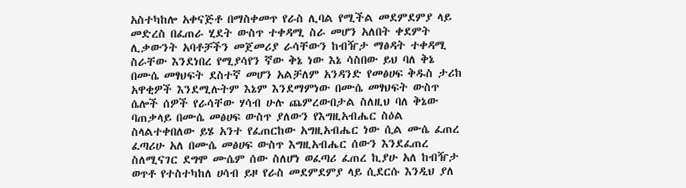አስተካከሎ አቀናጅቶ በማስቀመጥ የራስ ሊባል የሚችል መደምደምያ ላይ መድረስ በፈጠራ ሂደት ውስጥ ተቀዳሚ ስራ መሆን አለበት ቀደምት ሊቃውንት አባቶቻችን መጀመሪያ ራሳቸውን ከብዥታ ማፅዳት ተቀዳሚ ስራቸው እንደነበረ የሚያሳየን ኛው ቅኔ ነው እኔ ሳስበው ይህ ባለ ቅኔ በሙሴ መፃህፍት ደስተኛ መሆን አልቻለም አንዳንድ የመፅሀፍ ቅዱስ ታሪከ አዋቂዎች እንደሚሉትም እኔም እንደማምነው በሙሴ መፃህፍት ውስጥ ሴሎች ሰዎች የራሳቸው ሃሳብ ሁሉ ጨምረውበታል ስለዚህ ባለ ቅኔው ባጠቃላይ በሙሴ መፅሀፍ ውስጥ ያለውን የእግዚአብሔር ስዕል ስላልተቀበለው ይሄ አንተ የፈጠርከው አግዚአብሔር ነው ሲል ሙሴ ፈጠረ ፈጣሪሁ አለ በሙሴ መፅሀፍ ውስጥ እግዚአብሔር ሰውን እንደፈጠረ ስለሚናገር ደግሞ ሙሴም ሰው ስለሆነ ወፈጣሪ ፈጠረ ኪያሁ አለ ከብዥታ ወጥቶ የተስተካከለ ሀሳብ ይዞ የራስ መደምደምያ ላይ ሲደርሱ እንዲህ ያለ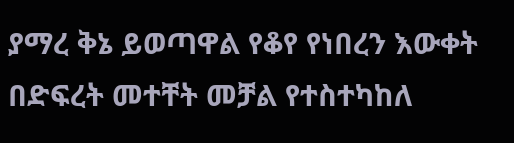ያማረ ቅኔ ይወጣዋል የቆየ የነበረን እውቀት በድፍረት መተቸት መቻል የተስተካከለ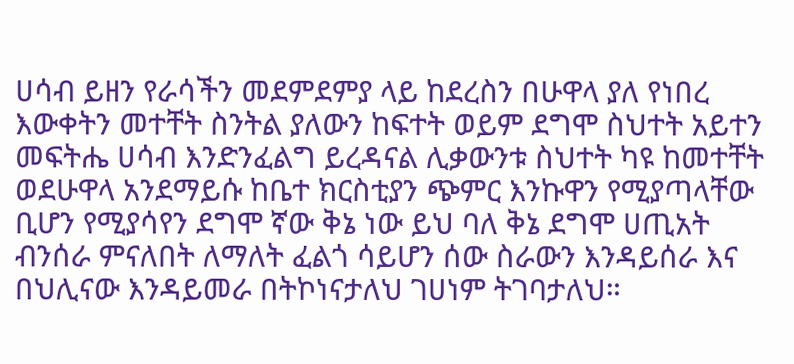ሀሳብ ይዘን የራሳችን መደምደምያ ላይ ከደረስን በሁዋላ ያለ የነበረ እውቀትን መተቸት ስንትል ያለውን ከፍተት ወይም ደግሞ ስህተት አይተን መፍትሔ ሀሳብ እንድንፈልግ ይረዳናል ሊቃውንቱ ስህተት ካዩ ከመተቸት ወደሁዋላ አንደማይሱ ከቤተ ክርስቲያን ጭምር እንኩዋን የሚያጣላቸው ቢሆን የሚያሳየን ደግሞ ኛው ቅኔ ነው ይህ ባለ ቅኔ ደግሞ ሀጢአት ብንሰራ ምናለበት ለማለት ፈልጎ ሳይሆን ሰው ስራውን እንዳይሰራ እና በህሊናው እንዳይመራ በትኮነናታለህ ገሀነም ትገባታለህ።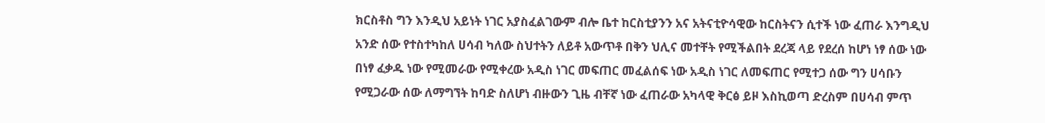ክርስቶስ ግን እንዲህ አይነት ነገር አያስፈልገውም ብሎ ቤተ ከርስቲያንን አና አትናቲዮሳዊው ከርስትናን ሲተች ነው ፈጠራ እንግዲህ አንድ ሰው የተስተካከለ ሀሳብ ካለው ስህተትን ለይቶ አውጥቶ በቅን ህሊና መተቸት የሚችልበት ደረጃ ላይ የደረሰ ከሆነ ነፃ ሰው ነው በነፃ ፈቃዱ ነው የሚመራው የሚቀረው አዲስ ነገር መፍጠር መፈልሰፍ ነው አዲስ ነገር ለመፍጠር የሚተጋ ሰው ግን ሀሳቡን የሚጋራው ሰው ለማግኘት ከባድ ስለሆነ ብዙውን ጊዜ ብቸኛ ነው ፈጠራው አካላዊ ቅርፅ ይዞ እስኪወጣ ድረስም በሀሳብ ምጥ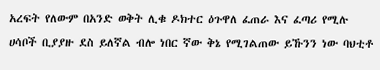አረፍት የለውም በአንድ ወቅት ሊቁ ዶክተር ዕጉዋለ ፈጠራ እና ፈጣሪ የሚሉ ሀሳቦች ቢያያዙ ደስ ይለኛል ብሎ ነበር ኛው ቅኔ የሚገልጠው ይኹንን ነው ባህቲቶ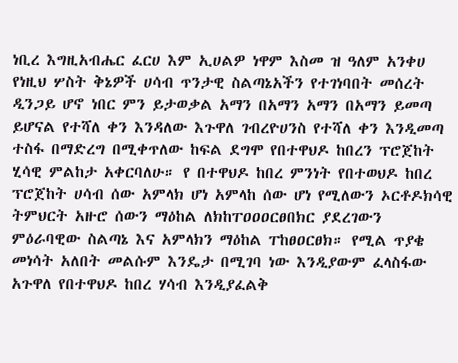ነቢረ እግዚአብሔር ፈርሀ እም ኢሀልዎ ነዋም እስመ ዝ ዓለም አንቀሀ የነዚህ ሦስት ቅኔዎች ሀሳብ ጥንታዊ ስልጣኔአችን የተገነባበት መሰረት ዲንጋይ ሆኖ ነበር ምን ይታወቃል አማን በአማን አማን በአማን ይመጣ ይሆናል የተሻለ ቀን እንዳለው እጉዋለ ገብረዮሀንስ የተሻለ ቀን እንዲመጣ ተስፋ በማድረግ በሚቀጥለው ከፍል ደግሞ የበተዋህዶ ከበረን ፕሮጀከት ሂሳዊ ምልከታ አቀርባለሁ። የ በተዋህዶ ከበረ ምንነት የበተወህዶ ከበረ ፕሮጀከት ሀሳብ ሰው አምላክ ሆነ አምላከ ሰው ሆነ የሚለውን ኦርቶዶክሳዊ ትምህርት አዙሮ ሰውን ማዕከል ለክከፐዐዐዐርፀበክር ያደረገውን ምዕራባዊው ስልጣኔ እና አምላክን ማዕከል ፐከፀዐርፀክ። የሚል ጥያቄ መነሳት አለበት መልሱም እንዴታ በሚገባ ነው እንዲያውም ፈላስፋው አጉዋለ የበተዋህዶ ከበረ ሃሳብ እንዲያፈልቅ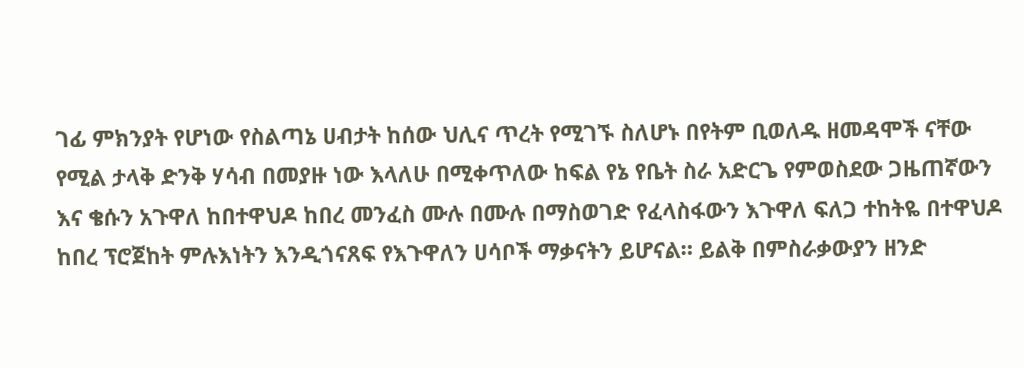ገፊ ምክንያት የሆነው የስልጣኔ ሀብታት ከሰው ህሊና ጥረት የሚገኙ ስለሆኑ በየትም ቢወለዱ ዘመዳሞች ናቸው የሚል ታላቅ ድንቅ ሃሳብ በመያዙ ነው እላለሁ በሚቀጥለው ከፍል የኔ የቤት ስራ አድርጌ የምወስደው ጋዜጠኛውን እና ቄሱን አጉዋለ ከበተዋህዶ ከበረ መንፈስ ሙሉ በሙሉ በማስወገድ የፈላስፋውን እጉዋለ ፍለጋ ተከትዬ በተዋህዶ ከበረ ፕሮጀከት ምሉእነትን እንዲጎናጸፍ የእጉዋለን ሀሳቦች ማቃናትን ይሆናል። ይልቅ በምስራቃውያን ዘንድ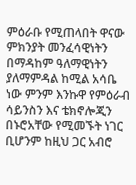ምዕራቡ የሚጠላበት ዋናው ምክንያት መንፈሳዊነትን በማዳከም ዓለማዊነትን ያለማምዳል ከሚል አሳቤ ነው ምንም እንኩዋ የምዕራብ ሳይንስን እና ቴክኖሎጂን በኑሮአቸው የሚመኙት ነገር ቢሆንም ከዚህ ጋር አብሮ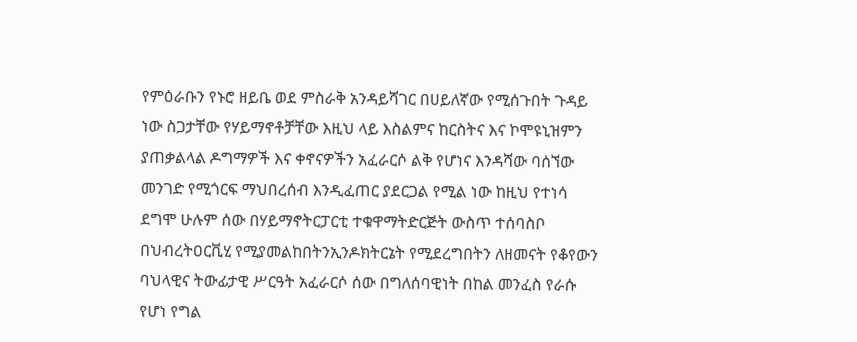የምዕራቡን የኑሮ ዘይቤ ወደ ምስራቅ አንዳይሻገር በሀይለኛው የሚሰጉበት ጉዳይ ነው ስጋታቸው የሃይማኖቶቻቸው እዚህ ላይ እስልምና ከርስትና እና ኮሞዩኒዝምን ያጠቃልላል ዶግማዎች እና ቀኖናዎችን አፈራርሶ ልቅ የሆነና እንዳሻው ባሰኘው መንገድ የሚጎርፍ ማህበረሰብ እንዲፈጠር ያደርጋል የሚል ነው ከዚህ የተነሳ ደግሞ ሁሉም ሰው በሃይማኖትርፓርቲ ተቁዋማትድርጅት ውስጥ ተሰባስቦ በህብረትዐርቪሂ የሚያመልከበትንኢንዶክትርኔት የሚደረግበትን ለዘመናት የቆየውን ባህላዊና ትውፊታዊ ሥርዓት አፈራርሶ ሰው በግለሰባዊነት በከል መንፈስ የራሱ የሆነ የግል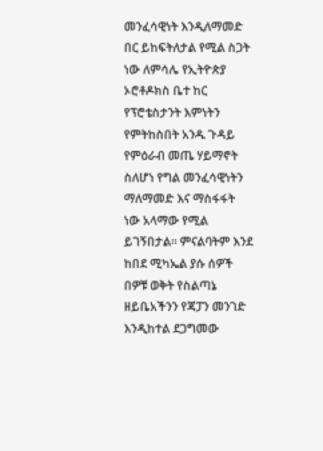መንፈሳዊነት እንዲለማመድ በር ይከፍትለታል የሚል ስጋት ነው ለምሳሌ የኢትዮጵያ ኦሮቶዶክስ ቤተ ከር የፕሮቴስታንት እምነትን የምትከስበት አንዱ ጉዳይ የምዕራብ መጤ ሃይማኖት ስለሆነ የግል መንፈሳዊነትን ማለማመድ እና ማስፋፋት ነው አላማው የሚል ይገኝበታል። ምናልባትም እንደ ከበደ ሚካኤል ያሱ ሰዎች በዎቹ ወቅት የስልጣኔ ዘይቤአችንን የጃፓን መንገድ እንዲከተል ደጋግመው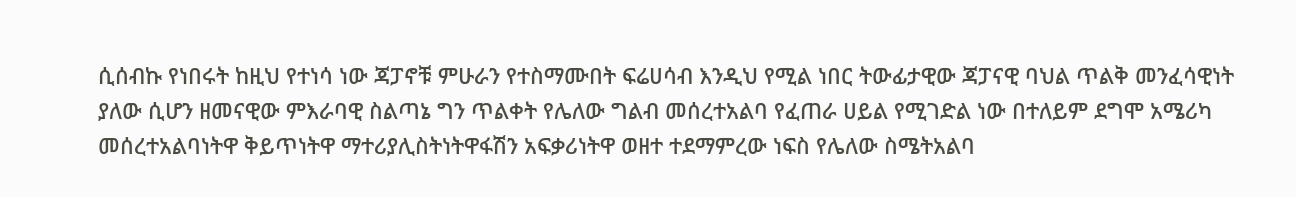ሲሰብኩ የነበሩት ከዚህ የተነሳ ነው ጃፓኖቹ ምሁራን የተስማሙበት ፍሬሀሳብ እንዲህ የሚል ነበር ትውፊታዊው ጃፓናዊ ባህል ጥልቅ መንፈሳዊነት ያለው ሲሆን ዘመናዊው ምእራባዊ ስልጣኔ ግን ጥልቀት የሌለው ግልብ መሰረተአልባ የፈጠራ ሀይል የሚገድል ነው በተለይም ደግሞ አሜሪካ መሰረተአልባነትዋ ቅይጥነትዋ ማተሪያሊስትነትዋፋሽን አፍቃሪነትዋ ወዘተ ተደማምረው ነፍስ የሌለው ስሜትአልባ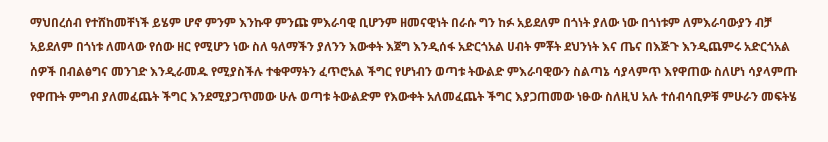ማህበረሰብ የተሸከመቸነች ይሄም ሆኖ ምንም እንኩዋ ምንጩ ምእራባዊ ቢሆንም ዘመናዊነት በራሱ ግን ከፉ አይደለም በጎነት ያለው ነው በጎነቱም ለምእራባውያን ብቻ አይደለም በጎነቱ ለመላው የሰው ዘር የሚሆን ነው ስለ ዓለማችን ያለንን እውቀት እጀግ እንዲሰፋ አድርጎአል ሀብት ምቾት ደህንነት እና ጤና በእጅጉ እንዲጨምሩ አድርጎአል ሰዎች በብልፅግና መንገድ እንዲራመዱ የሚያስችሉ ተቁዋማትን ፈጥሮአል ችግር የሆነብን ወጣቱ ትውልድ ምእራባዊውን ስልጣኔ ሳያላምጥ እየዋጠው ስለሆነ ሳያላምጡ የዋጡት ምግብ ያለመፈጨት ችግር እንደሚያጋጥመው ሁሉ ወጣቱ ትውልድም የእውቀት አለመፈጨት ችግር እያጋጠመው ነፁው ስለዚህ አሉ ተሰብሳቢዎቹ ምሁራን መፍትሄ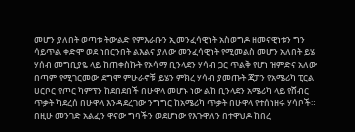መሆን ያለበት ወጣቱ ትውልድ የምእራቡን ኢመንፈሳዊነት አስወግዶ ዘመናዊነቱን ግን ሳይጥል ቀድሞ ወደ ነበርንበት ልእልና ያለው መንፈሳዊነት የሚመልስ መሆን አለበት ይሄ ሃሰብ መግቢያዬ ላይ ከጠቀስኩት የኦሳማ ቢንላደን ሃሳብ ጋር ጥልቅ የሆነ ዝምድና አለው በጣም የሚገርመው ደግሞ ምሁራኖቹ ይሄን ምክረ ሃሳብ ያመጡት ጃፓን የአሜሪካ ፒርል ሀርቦር የጦር ካምፕን ከደበደበች በሁዋላ መሆኑ ነው ልከ ቢንላደን አሜሪካ ላይ የሸብር ጥቃት ካደረሰ በሁዋላ እንዳደረገው ንግግር ከአሜሪካ ጥቃት በሁዋላ የተሰነዘሩ ሃሳቦች። በዚሁ መንገድ አልፈን ዋናው ግባችን ወደሆነው የእጉዋለን በተዋህዶ ከበረ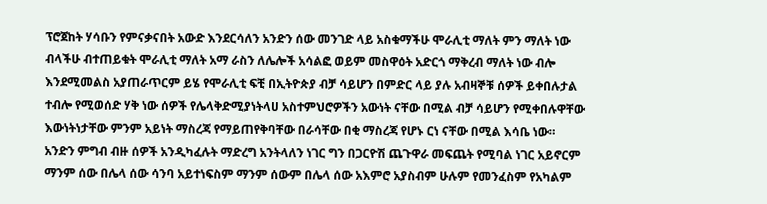ፕሮጀከት ሃሳቡን የምናቃናበት አውድ እንደርሳለን አንድን ሰው መንገድ ላይ አስቁማችሁ ሞራሊቲ ማለት ምን ማለት ነው ብላችሁ ብተጠይቁት ሞራሊቲ ማለት አማ ራስን ለሌሎች አሳልፎ ወይም መስዋዕት አድርጎ ማቅረብ ማለት ነው ብሎ እንደሚመልስ አያጠራጥርም ይሄ የሞራሊቲ ፍቺ በኢትዮጵያ ብቻ ሳይሆን በምድር ላይ ያሉ አብዛኞቹ ሰዎች ይቀበሉታል ተብሎ የሚወሰድ ሃቅ ነው ሰዎች የሌላቅድሚያነትላሀ አስተምህሮዎችን አውነት ናቸው በሚል ብቻ ሳይሆን የሚቀበሉዋቸው እውነትነታቸው ምንም አይነት ማስረጃ የማይጠየቅባቸው በራሳቸው በቂ ማስረጃ የሆኑ ርነ ናቸው በሚል እሳቤ ነው። አንድን ምግብ ብዙ ሰዎች አንዲካፈሉት ማድረግ አንትላለን ነገር ግን በጋርዮሽ ጨጉዋራ መፍጨት የሚባል ነገር አይኖርም ማንም ሰው በሌላ ሰው ሳንባ አይተነፍስም ማንም ሰውም በሌላ ሰው አእምሮ አያስብም ሁሉም የመንፈስም የአካልም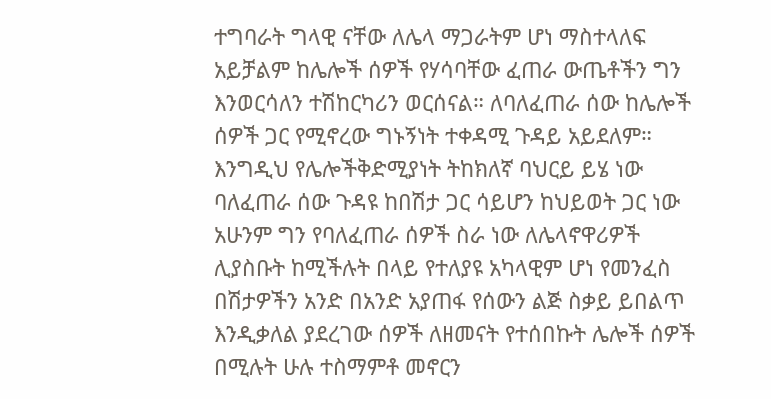ተግባራት ግላዊ ናቸው ለሌላ ማጋራትም ሆነ ማስተላለፍ አይቻልም ከሌሎች ሰዎች የሃሳባቸው ፈጠራ ውጤቶችን ግን እንወርሳለን ተሽከርካሪን ወርሰናል። ለባለፈጠራ ሰው ከሌሎች ሰዎች ጋር የሚኖረው ግኑኝነት ተቀዳሚ ጉዳይ አይደለም። እንግዲህ የሌሎችቅድሚያነት ትከክለኛ ባህርይ ይሄ ነው ባለፈጠራ ሰው ጉዳዩ ከበሽታ ጋር ሳይሆን ከህይወት ጋር ነው አሁንም ግን የባለፈጠራ ሰዎች ስራ ነው ለሌላኖዋሪዎች ሊያስቡት ከሚችሉት በላይ የተለያዩ አካላዊም ሆነ የመንፈስ በሽታዎችን አንድ በአንድ አያጠፋ የሰውን ልጅ ስቃይ ይበልጥ እንዲቃለል ያደረገው ሰዎች ለዘመናት የተሰበኩት ሌሎች ሰዎች በሚሉት ሁሉ ተስማምቶ መኖርን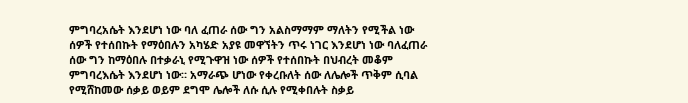ምግባረአሴት እንደሆነ ነው ባለ ፈጠራ ሰው ግን አልስማማም ማለትን የሚችል ነው ሰዎች የተሰበኩት የማዕበሉን አካሄድ አያዩ መዋኘትን ጥሩ ነገር እንደሆነ ነው ባለፈጠራ ሰው ግን ከማዕበሉ በተቃራኒ የሚጉዋዝ ነው ሰዎች የተሰበኩት በህብረት መቆም ምግባረእሴት እንደሆነ ነው። አማራጭ ሆነው የቀረቡለት ሰው ለሌሎች ጥቅም ሲባል የሚሸከመው ሰቃይ ወይም ደግሞ ሌሎች ለሱ ሲሉ የሚቀበሉት ስቃይ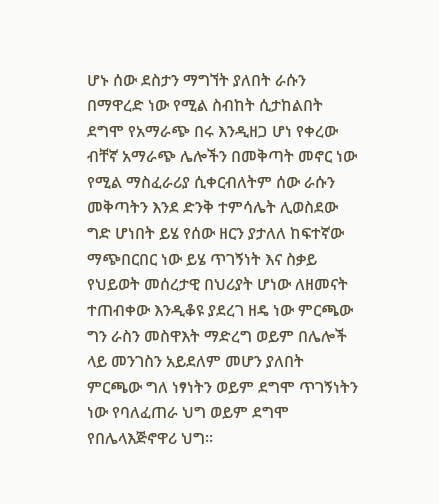ሆኑ ሰው ደስታን ማግኘት ያለበት ራሱን በማዋረድ ነው የሚል ስብከት ሲታከልበት ደግሞ የአማራጭ በሩ እንዲዘጋ ሆነ የቀረው ብቸኛ አማራጭ ሌሎችን በመቅጣት መኖር ነው የሚል ማስፈራሪያ ሲቀርብለትም ሰው ራሱን መቅጣትን እንደ ድንቅ ተምሳሌት ሊወስደው ግድ ሆነበት ይሄ የሰው ዘርን ያታለለ ከፍተኛው ማጭበርበር ነው ይሄ ጥገኝነት እና ስቃይ የህይወት መሰረታዊ በህሪያት ሆነው ለዘመናት ተጠብቀው እንዲቆዩ ያደረገ ዘዴ ነው ምርጫው ግን ራስን መስዋእት ማድረግ ወይም በሌሎች ላይ መንገስን አይደለም መሆን ያለበት ምርጫው ግለ ነፃነትን ወይም ደግሞ ጥገኝነትን ነው የባለፈጠራ ህግ ወይም ደግሞ የበሌላእጅኖዋሪ ህግ።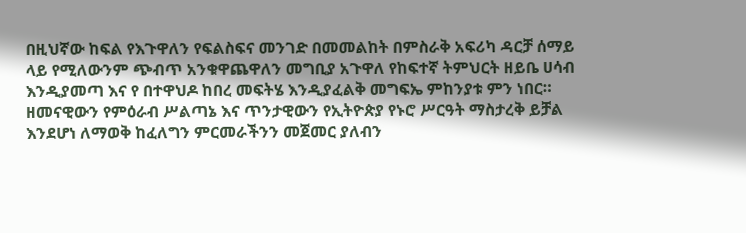በዚህኛው ከፍል የእጉዋለን የፍልስፍና መንገድ በመመልከት በምስራቅ አፍሪካ ዳርቻ ሰማይ ላይ የሚለውንም ጭብጥ አንቁዋጨዋለን መግቢያ አጉዋለ የከፍተኛ ትምህርት ዘይቤ ሀሳብ እንዲያመጣ እና የ በተዋህዶ ከበረ መፍትሄ እንዲያፈልቅ መግፍኤ ምከንያቱ ምን ነበር። ዘመናዊውን የምዕራብ ሥልጣኔ እና ጥንታዊውን የኢትዮጵያ የኑሮ ሥርዓት ማስታረቅ ይቻል እንደሆነ ለማወቅ ከፈለግን ምርመራችንን መጀመር ያለብን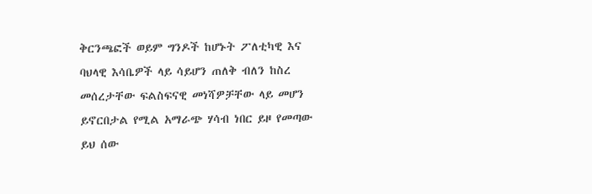ቅርንጫፎች ወይም ግንዶች ከሆኑት ፖለቲካዊ እና ባህላዊ እሳቤዎች ላይ ሳይሆን ጠለቅ ብለን ከስረ መሰረታቸው ፍልስፍናዊ መነሻዎቻቸው ላይ መሆን ይኖርበታል የሚል አማራጭ ሃሳብ ነበር ይዞ የመጣው ይህ ሰው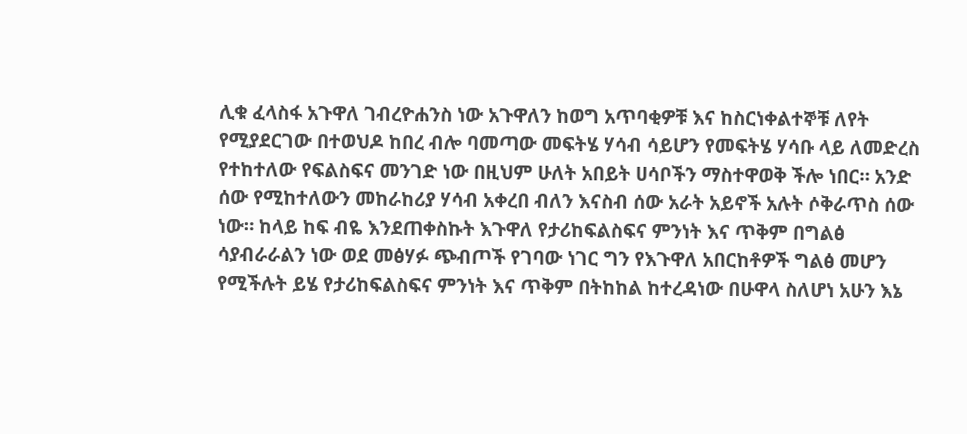ሊቁ ፈላስፋ አጉዋለ ገብረዮሐንስ ነው አጉዋለን ከወግ አጥባቂዎቹ እና ከስርነቀልተኞቹ ለየት የሚያደርገው በተወህዶ ከበረ ብሎ ባመጣው መፍትሄ ሃሳብ ሳይሆን የመፍትሄ ሃሳቡ ላይ ለመድረስ የተከተለው የፍልስፍና መንገድ ነው በዚህም ሁለት አበይት ሀሳቦችን ማስተዋወቅ ችሎ ነበር። አንድ ሰው የሚከተለውን መከራከሪያ ሃሳብ አቀረበ ብለን እናስብ ሰው አራት አይኖች አሉት ሶቅራጥስ ሰው ነው። ከላይ ከፍ ብዬ እንደጠቀስኩት እጉዋለ የታሪከፍልስፍና ምንነት እና ጥቅም በግልፅ ሳያብራራልን ነው ወደ መፅሃፉ ጭብጦች የገባው ነገር ግን የእጉዋለ አበርከቶዎች ግልፅ መሆን የሚችሉት ይሄ የታሪከፍልስፍና ምንነት እና ጥቅም በትከከል ከተረዳነው በሁዋላ ስለሆነ አሁን እኔ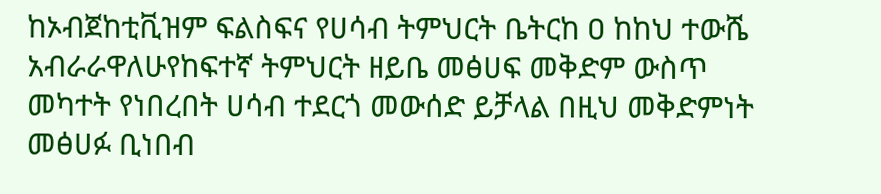ከኦብጀከቲቪዝም ፍልስፍና የሀሳብ ትምህርት ቤትርከ ዐ ከከህ ተውሼ አብራራዋለሁየከፍተኛ ትምህርት ዘይቤ መፅሀፍ መቅድም ውስጥ መካተት የነበረበት ሀሳብ ተደርጎ መውሰድ ይቻላል በዚህ መቅድምነት መፅሀፉ ቢነበብ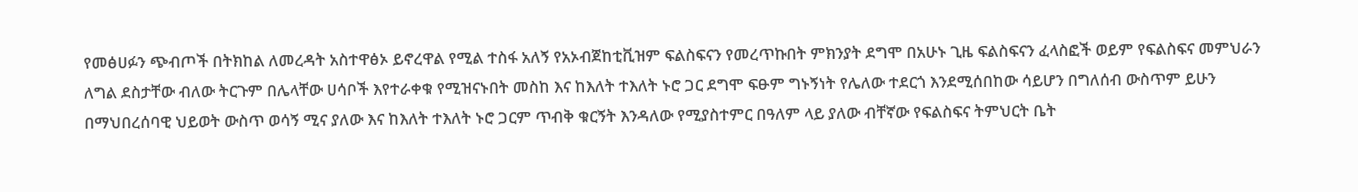የመፅሀፉን ጭብጦች በትክከል ለመረዳት አስተዋፅኦ ይኖረዋል የሚል ተስፋ አለኝ የአኦብጀከቲቪዝም ፍልስፍናን የመረጥኩበት ምክንያት ደግሞ በአሁኑ ጊዜ ፍልስፍናን ፈላስፎች ወይም የፍልስፍና መምህራን ለግል ደስታቸው ብለው ትርጉም በሌላቸው ሀሳቦች እየተራቀቁ የሚዝናኑበት መስከ እና ከእለት ተእለት ኑሮ ጋር ደግሞ ፍፁም ግኑኝነት የሌለው ተደርጎ እንደሚሰበከው ሳይሆን በግለሰብ ውስጥም ይሁን በማህበረሰባዊ ህይወት ውስጥ ወሳኝ ሚና ያለው እና ከእለት ተእለት ኑሮ ጋርም ጥብቅ ቁርኝት እንዳለው የሚያስተምር በዓለም ላይ ያለው ብቸኛው የፍልስፍና ትምህርት ቤት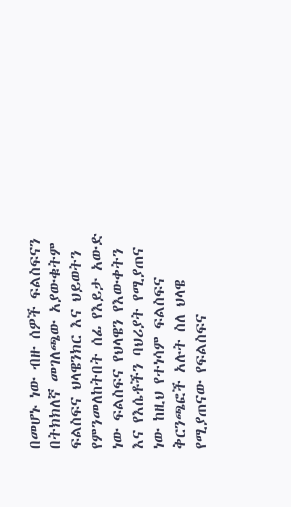በመሆኑ ነው ብዙ ሰዎች ፍልስፍናን በትክክለኛ መገለጫው አያውቁትም ፍልስፍና ህላዌንክር እና ህይወትን የምንመለከትበት ሰፊ የእይታ አውድ ነው ፍልስፍና የህላዌን የእውቀትን እና የእሴቶችን ባህሪያት የሚያጠና ነው ከዚህ የተነሳም ፍልስፍና ቅርንጫፎች አሉት ስለ ህላዌ የሚያጠናው የፍልስፍና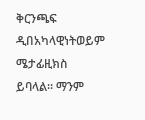ቅርንጫፍ ዲበአካላዊነትወይም ሜታፊዚክስ ይባላል። ማንም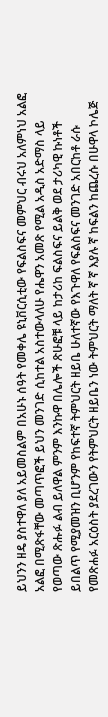ይህንን ዘዴ ያስተዋለ ያለ አይመስልም በአሁኑ ሰዓት የመቀሌ ዩኒቨርሲቲው የፍልስፍና መምህር ብሩህ አለምነህ አልፎ አልፎ በሚጽፋቸው መጣጥፎች ይህን መንገድ ሲከተል አስተውላለሁ የሔዋን አመጽ የሚል አዲስ አድማስ ላይ የወጣው ጽሑፉ ልብ ይለዋል ምንም እንኩዋ በሌሎች ጽሁፎቹ ላይ ከታሪከ ፍልስፍና ይልቅ ወደ ታሪካዊ ኩነቶች ይበልጥ የሚያመዝን ቢሆንም የከፍተኛ ትምህርት ዘይቤ ሁለተኛው የእጉዋለ የፍልስፍና መንገድ አበርከቶ ራሱ የመጽሐፉ አርዕስት ያደረገውን የትምህርት ዘይቤን ነው ትምህርት ማለት ኛ ኛ እያሉ ኛ ከፍልን ከጨረሱ በሁዋላ ኮሌጅ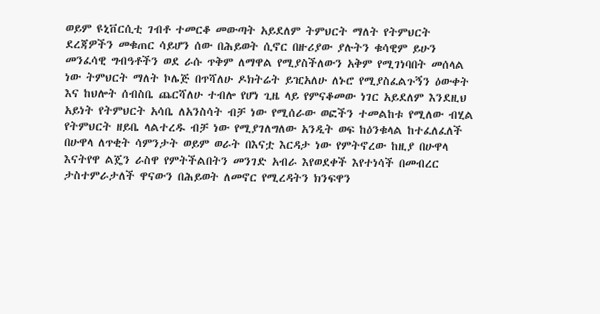ወይም ዩኒቨርሲቲ ገብቶ ተመርቆ መውጣት አይደለም ትምህርት ማለት የትምህርት ደረጃዎችን መቁጠር ሳይሆን ሰው በሕይወት ሲኖር በዙሪያው ያሉትን ቁሳዊም ይሁን መንፈሳዊ ግብዓቶችን ወደ ራሱ ጥቅም ለማዋል የሚያስችለውን አቅም የሚገነባበት መሰላል ነው ትምህርት ማለት ኮሌጅ በጥሻለሁ ዶክትሬት ይዢአለሁ ለኑሮ የሚያስፈልጉኝን ዕውቀት እና ከህሎት ሰብስቤ ጨርሻለሁ ተብሎ የሆነ ጊዜ ላይ የምናቆመው ነገር አይደለም እንደዚህ አይነት የትምህርት አሳቤ ለአንስሳት ብቻ ነው የሚሰራው ወፎችን ተመልከቱ የሚለው ብሂል የትምህርት ዘይቤ ላልተረዱ ብቻ ነው የሚያገለግለው አንዲት ወፍ ከዕንቁላል ከተፈለፈለች በሁዋላ ለጥቂት ሳምንታት ወይም ወራት በእናቷ እርዳታ ነው የምትኖረው ከዚያ በሁዋላ እናትየዋ ልጄን ራስዋ የምትችልበትን መንገድ አብራ እየወደቀች እየተነሳች በመብረር ታስተምራታለች ዋናውን በሕይወት ለመኖር የሚረዳትን ክንፍዋን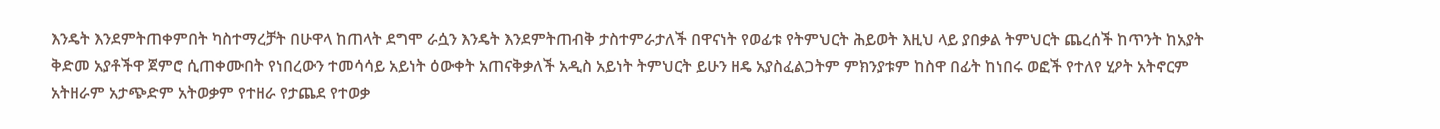እንዴት እንደምትጠቀምበት ካስተማረቻት በሁዋላ ከጠላት ደግሞ ራሷን እንዴት እንደምትጠብቅ ታስተምራታለች በዋናነት የወፊቱ የትምህርት ሕይወት እዚህ ላይ ያበቃል ትምህርት ጨረሰች ከጥንት ከአያት ቅድመ አያቶችዋ ጀምሮ ሲጠቀሙበት የነበረውን ተመሳሳይ አይነት ዕውቀት አጠናቅቃለች አዲስ አይነት ትምህርት ይሁን ዘዴ አያስፈልጋትም ምክንያቱም ከስዋ በፊት ከነበሩ ወፎች የተለየ ሂዖት አትኖርም አትዘራም አታጭድም አትወቃም የተዘራ የታጨደ የተወቃ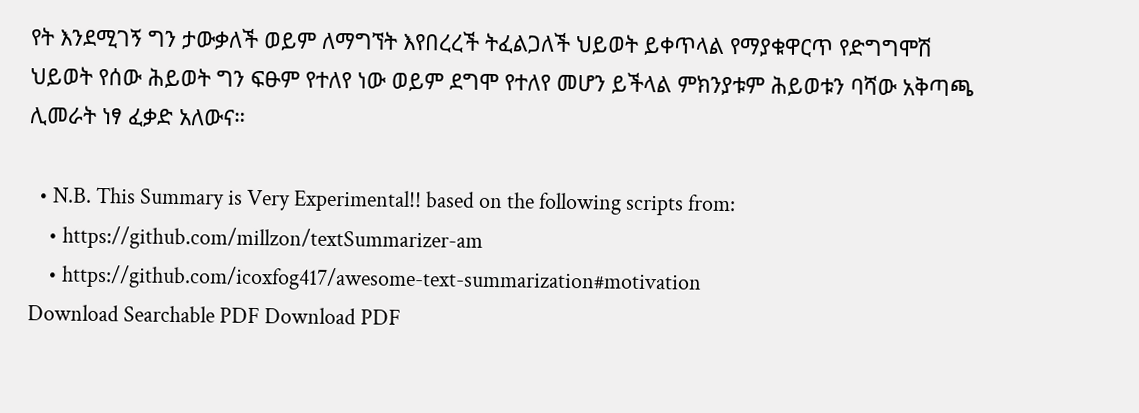የት እንደሚገኝ ግን ታውቃለች ወይም ለማግኘት እየበረረች ትፈልጋለች ህይወት ይቀጥላል የማያቁዋርጥ የድግግሞሽ ህይወት የሰው ሕይወት ግን ፍፁም የተለየ ነው ወይም ደግሞ የተለየ መሆን ይችላል ምክንያቱም ሕይወቱን ባሻው አቅጣጫ ሊመራት ነፃ ፈቃድ አለውና።

  • N.B. This Summary is Very Experimental!! based on the following scripts from:
    • https://github.com/millzon/textSummarizer-am
    • https://github.com/icoxfog417/awesome-text-summarization#motivation
Download Searchable PDF Download PDF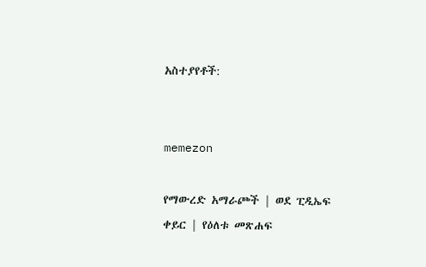አስተያየቶች:


memezon

የማውረድ አማራጮች | ወደ ፒዲኤፍ ቀይር | የዕለቱ መጽሐፍ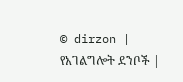© dirzon | የአገልግሎት ደንቦች |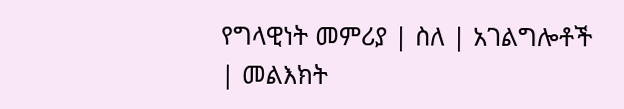የግላዊነት መምሪያ | ስለ | አገልግሎቶች | መልእክት